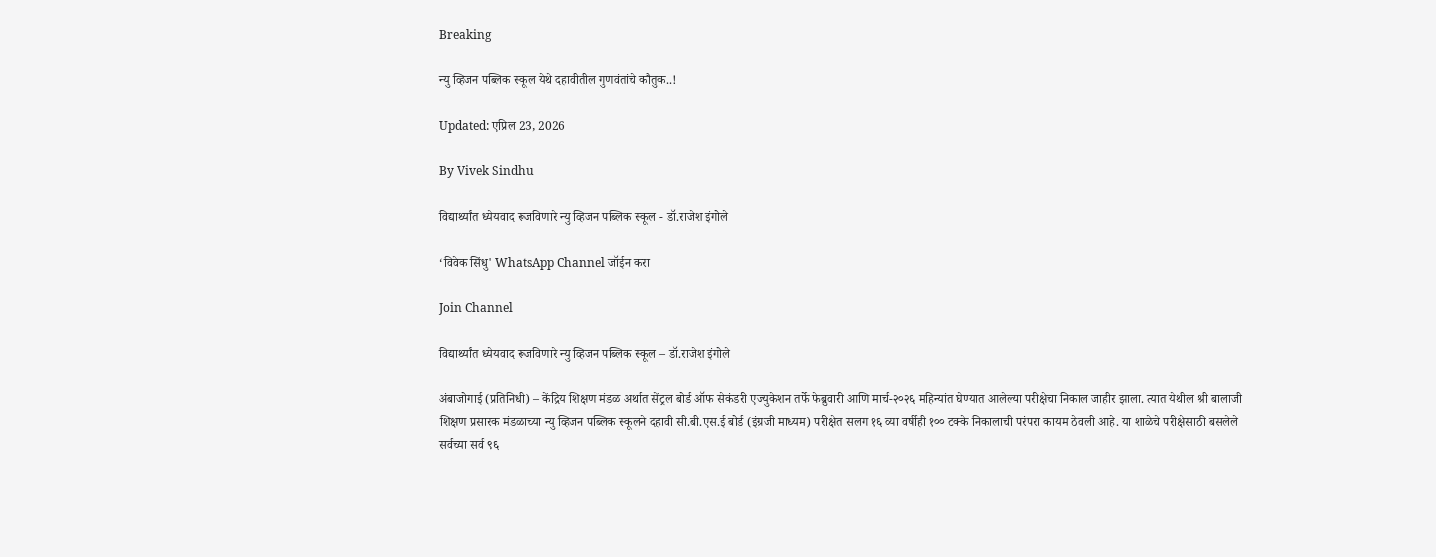Breaking

न्यु व्हिजन पब्लिक स्कूल येथे दहावीतील गुणवंतांचे कौतुक..!

Updated: एप्रिल 23, 2026

By Vivek Sindhu

विद्यार्थ्यांत ध्येयवाद रूजविणारे न्यु व्हिजन पब्लिक स्कूल - डॉ.राजेश इंगोले

‘विवेक सिंधु' WhatsApp Channel जॉईन करा

Join Channel

विद्यार्थ्यांत ध्येयवाद रूजविणारे न्यु व्हिजन पब्लिक स्कूल – डॉ.राजेश इंगोले

अंबाजोगाई (प्रतिनिधी) – केंद्रिय शिक्षण मंडळ अर्थात सेंट्रल बोर्ड ऑफ सेकंडरी एज्युकेशन तर्फे फेब्रुवारी आणि मार्च-२०२६ महिन्यांत घेण्यात आलेल्या परीक्षेचा निकाल जाहीर झाला. त्यात येथील श्री बालाजी शिक्षण प्रसारक मंडळाच्या न्यु व्हिजन पब्लिक स्कूलने दहावी सी.बी.एस.ई बोर्ड (इंग्रजी माध्यम) परीक्षेत सलग १६ व्या वर्षीही १०० टक्के निकालाची परंपरा कायम ठेवली आहे. या शाळेचे परीक्षेसाठी बसलेले सर्वच्या सर्व ९६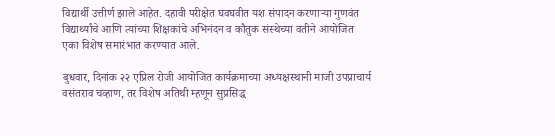विद्यार्थी उत्तीर्ण झाले आहेत. दहावी परीक्षेत घवघवीत यश संपादन करणाऱ्या गुणवंत विद्यार्थ्यांचे आणि त्यांच्या शिक्षकांचे अभिनंदन व कौतुक संस्थेच्या वतीने आयोजित एका विशेष समारंभात करण्यात आले.

बुधवार, दिनांक २२ एप्रिल रोजी आयोजित कार्यक्रमाच्या अध्यक्षस्थानी माजी उपप्राचार्य वसंतराव चव्हाण, तर विशेष अतिथी म्हणून सुप्रसिद्ध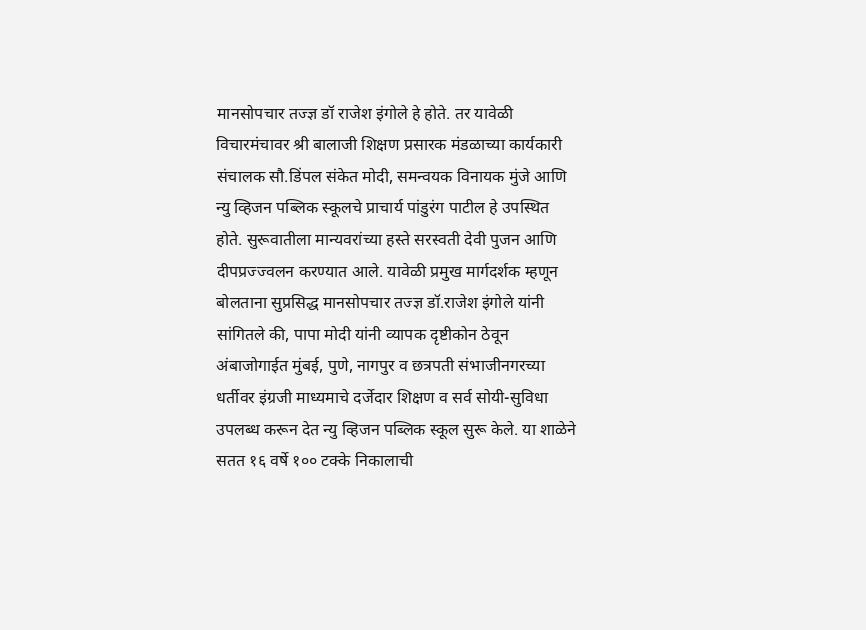मानसोपचार तज्ज्ञ डॉ राजेश इंगोले हे होते. तर यावेळी विचारमंचावर श्री बालाजी शिक्षण प्रसारक मंडळाच्या कार्यकारी संचालक सौ.डिंपल संकेत मोदी, समन्वयक विनायक मुंजे आणि न्यु व्हिजन पब्लिक स्कूलचे प्राचार्य पांडुरंग पाटील हे उपस्थित होते. सुरूवातीला मान्यवरांच्या हस्ते सरस्वती देवी पुजन आणि दीपप्रज्ज्वलन करण्यात आले. यावेळी प्रमुख मार्गदर्शक म्हणून बोलताना सुप्रसिद्ध मानसोपचार तज्ज्ञ डॉ.राजेश इंगोले यांनी सांगितले की, पापा मोदी यांनी व्यापक दृष्टीकोन ठेवून अंबाजोगाईत मुंबई, पुणे, नागपुर व छत्रपती संभाजीनगरच्या धर्तीवर इंग्रजी माध्यमाचे दर्जेदार शिक्षण व सर्व सोयी-सुविधा उपलब्ध करून देत न्यु व्हिजन पब्लिक स्कूल सुरू केले. या शाळेने सतत १६ वर्षे १०० टक्के निकालाची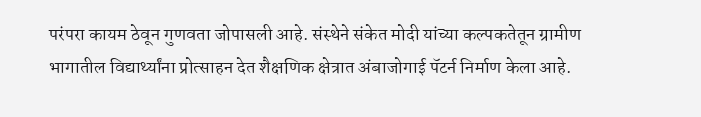परंपरा कायम ठेवून गुणवता जोपासली आहे. संस्थेने संकेत मोदी यांच्या कल्पकतेतून ग्रामीण भागातील विद्यार्थ्यांना प्रोत्साहन देत शैक्षणिक क्षेत्रात अंबाजोगाई पॅटर्न निर्माण केला आहे.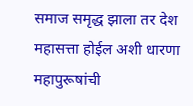समाज समृद्ध झाला तर देश महासत्ता होईल अशी धारणा महापुरूषांची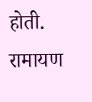होती. रामायण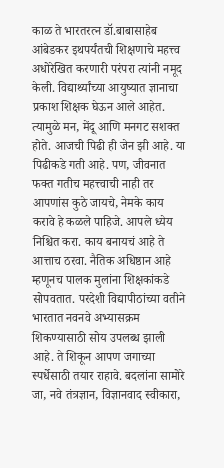काळ ते भारतरत्न डॉ.बाबासाहेब आंबेडकर इथपर्यंतची शिक्षणाचे महत्त्व अधोरेखित करणारी परंपरा त्यांनी नमूद केली. विद्यार्थ्यांच्या आयुष्यात ज्ञानाचा प्रकाश शिक्षक घेऊन आले आहेत. त्यामुळे मन, मेंदू आणि मनगट सशक्त होते. आजची पिढी ही जेन झी आहे. या पिढीकडे गती आहे. पण, जीवनात फक्त गतीच महत्त्वाची नाही तर आपणांस कुठे जायचे, नेमके काय करावे हे कळले पाहिजे. आपले ध्येय निश्चित करा. काय बनायचं आहे ते आत्ताच ठरवा. नैतिक अधिष्ठान आहे म्हणूनच पालक मुलांना शिक्षकांकडे सोपवतात. परदेशी विद्यापीठांच्या वतीने भारतात नवनवे अभ्यासक्रम शिकण्यासाठी सोय उपलब्ध झाली आहे. ते शिकून आपण जगाच्या स्पर्धेसाठी तयार राहावे. बदलांना सामोरे जा, नवे तंत्रज्ञान, विज्ञानवाद स्वीकारा,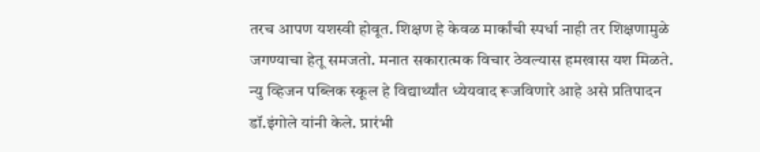तरच आपण यशस्वी होवूत. शिक्षण हे केवळ मार्कांची स्पर्धा नाही तर शिक्षणामुळे जगण्याचा हेतू समजतो. मनात सकारात्मक विचार ठेवल्यास हमखास यश मिळते. न्यु व्हिजन पब्लिक स्कूल हे विद्यार्थ्यांत ध्येयवाद रूजविणारे आहे असे प्रतिपादन डॉ.इंगोले यांनी केले. प्रारंभी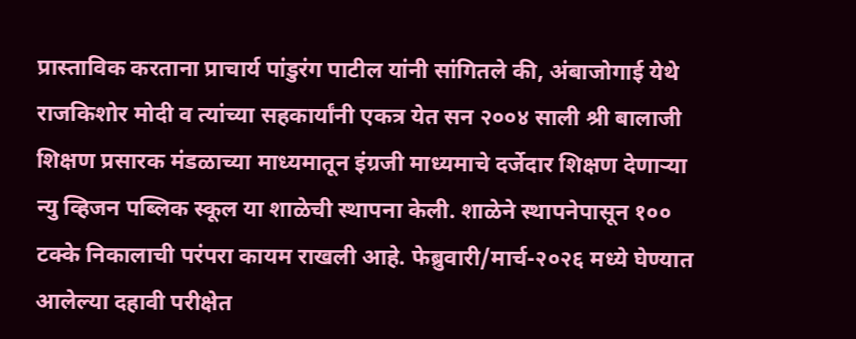प्रास्ताविक करताना प्राचार्य पांडुरंग पाटील यांनी सांगितले की, अंबाजोगाई येथे राजकिशोर मोदी व त्यांच्या सहकार्यांनी एकत्र येत सन २००४ साली श्री बालाजी शिक्षण प्रसारक मंडळाच्या माध्यमातून इंग्रजी माध्यमाचे दर्जेदार शिक्षण देणाऱ्या न्यु व्हिजन पब्लिक स्कूल या शाळेची स्थापना केली. शाळेने स्थापनेपासून १०० टक्के निकालाची परंपरा कायम राखली आहे. फेब्रुवारी/मार्च-२०२६ मध्ये घेण्यात आलेल्या दहावी परीक्षेत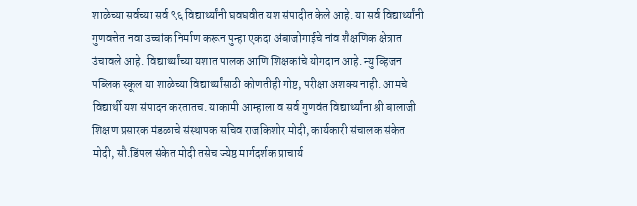शाळेच्या सर्वच्या सर्व ९६ विद्यार्थ्यांनी घवघवीत यश संपादीत केले आहे. या सर्व विद्यार्थ्यांनी गुणवत्तेत नवा उच्चांक निर्माण करून पुन्हा एकदा अंबाजोगाईचे नांव शैक्षणिक क्षेत्रात उंचावले आहे. विद्यार्थ्यांच्या यशात पालक आणि शिक्षकांचे योगदान आहे. न्यु व्हिजन पब्लिक स्कूल या शाळेच्या विद्यार्थ्यांसाठी कोणतीही गोष्ट, परीक्षा अशक्य नाही. आमचे विद्यार्थी यश संपादन करतातच. याकामी आम्हाला व सर्व गुणवंत विद्यार्थ्यांना श्री बालाजी शिक्षण प्रसारक मंडळाचे संस्थापक सचिव राजकिशोर मोदी, कार्यकारी संचालक संकेत मोदी, सौ.डिंपल संकेत मोदी तसेच ज्येष्ठ मार्गदर्शक प्राचार्य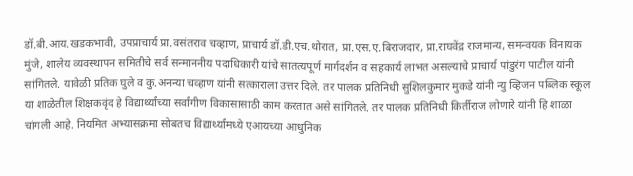डॉ.बी.आय.खडकभावी, उपप्राचार्य प्रा.वसंतराव चव्हाण, प्राचार्य डॉ.डी.एच.थोरात, प्रा.एस.ए.बिराजदार, प्रा.राघवेंद्र राजमान्य, समन्वयक विनायक मुंजे, शालेय व्यवस्थापन समितीचे सर्व सन्माननीय पदाधिकारी यांचे सातत्यपूर्ण मार्गदर्शन व सहकार्य लाभत असल्याचे प्राचार्य पांडुरंग पाटील यांनी सांगितले. यावेळी प्रतिक घुले व कु.अनन्या चव्हाण यांनी सत्काराला उत्तर दिले. तर पालक प्रतिनिधी सुशिलकुमार मुकडे यांनी न्यु व्हिजन पब्लिक स्कूल या शाळेतील शिक्षकवृंद हे विद्यार्थ्यांच्या सर्वांगीण विकासासाठी काम करतात असे सांगितले. तर पालक प्रतिनिधी किर्तीराज लोणारे यांनी हि शाळा चांगली आहे. नियमित अभ्यासक्रमा सोबतच विद्यार्थ्यांमध्ये एआयच्या आधुनिक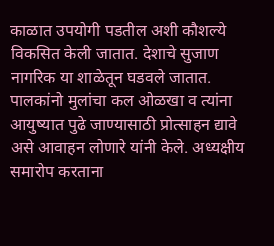काळात उपयोगी पडतील अशी कौशल्ये विकसित केली जातात. देशाचे सुजाण नागरिक या शाळेतून घडवले जातात. पालकांनो मुलांचा कल ओळखा व त्यांना आयुष्यात पुढे जाण्यासाठी प्रोत्साहन द्यावे असे आवाहन लोणारे यांनी केले. अध्यक्षीय समारोप करताना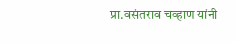प्रा.वसंतराव चव्हाण यांनी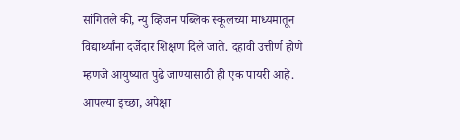सांगितले की, न्यु व्हिजन पब्लिक स्कूलच्या माध्यमातून विद्यार्थ्यांना दर्जेदार शिक्षण दिले जाते. दहावी उत्तीर्ण होणे म्हणजे आयुष्यात पुढे जाण्यासाठी ही एक पायरी आहे. आपल्या इच्छा, अपेक्षा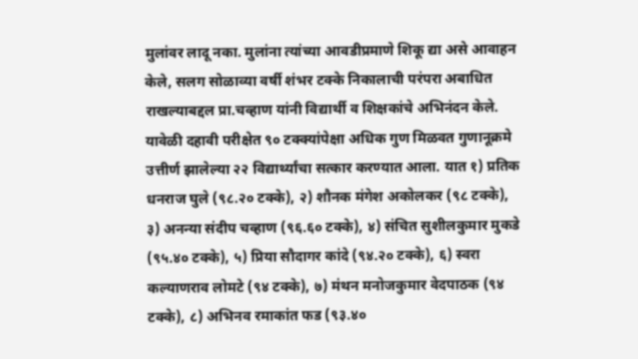मुलांवर लादू नका. मुलांना त्यांच्या आवडीप्रमाणे शिकू द्या असे आवाहन केले, सलग सोळाव्या वर्षी शंभर टक्के निकालाची परंपरा अबाधित राखल्याबद्दल प्रा.चव्हाण यांनी विद्यार्थी व शिक्षकांचे अभिनंदन केले. यावेळी दहावी परीक्षेत ९० टक्क्यांपेक्षा अधिक गुण मिळवत गुणानूक्रमे उत्तीर्ण झालेल्या २२ विद्यार्थ्यांचा सत्कार करण्यात आला. यात १) प्रतिक धनराज घुले (९८.२० टक्के), २) शौनक मंगेश अकोलकर (९८ टक्के), ३) अनन्या संदीप चव्हाण (९६.६० टक्के), ४) संचित सुशीलकुमार मुकडे (९५.४० टक्के), ५) प्रिया सौदागर कांदे (९४.२० टक्के), ६) स्वरा कल्याणराव लोमटे (९४ टक्के), ७) मंथन मनोजकुमार वेदपाठक (९४ टक्के), ८) अभिनव रमाकांत फड (९३.४०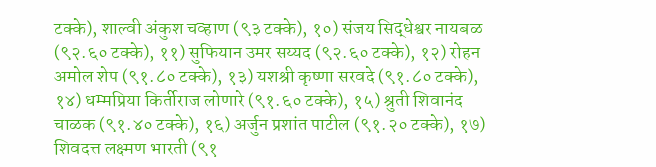टक्के), शाल्वी अंकुश चव्हाण (९३ टक्के), १०) संजय सिद्धेश्वर नायबळ (९२.६० टक्के), ११) सुफियान उमर सय्यद (९२.६० टक्के), १२) रोहन अमोल शेप (९१.८० टक्के), १३) यशश्री कृष्णा सरवदे (९१.८० टक्के), १४) धम्मप्रिया किर्तीराज लोणारे (९१.६० टक्के), १५) श्रुती शिवानंद चाळक (९१.४० टक्के), १६) अर्जुन प्रशांत पाटील (९१.२० टक्के), १७) शिवदत्त लक्ष्मण भारती (९१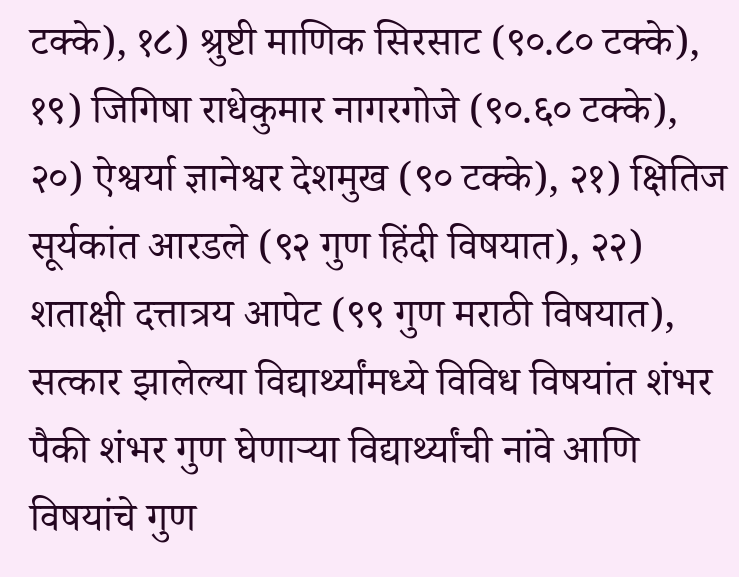टक्के), १८) श्रुष्टी माणिक सिरसाट (९०.८० टक्के), १९) जिगिषा राधेकुमार नागरगोजे (९०.६० टक्के), २०) ऐश्वर्या ज्ञानेश्वर देशमुख (९० टक्के), २१) क्षितिज सूर्यकांत आरडले (९२ गुण हिंदी विषयात), २२) शताक्षी दत्तात्रय आपेट (९९ गुण मराठी विषयात), सत्कार झालेल्या विद्यार्थ्यांमध्ये विविध विषयांत शंभर पैकी शंभर गुण घेणाऱ्या विद्यार्थ्यांची नांवे आणि विषयांचे गुण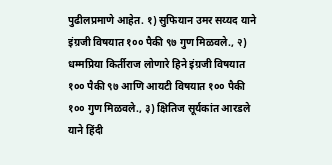पुढीलप्रमाणे आहेत. १) सुफियान उमर सय्यद याने इंग्रजी विषयात १०० पैकी ९७ गुण मिळवले., २) धम्मप्रिया किर्तीराज लोणारे हिने इंग्रजी विषयात १०० पैकी ९७ आणि आयटी विषयात १०० पैकी १०० गुण मिळवले., ३) क्षितिज सूर्यकांत आरडले याने हिंदी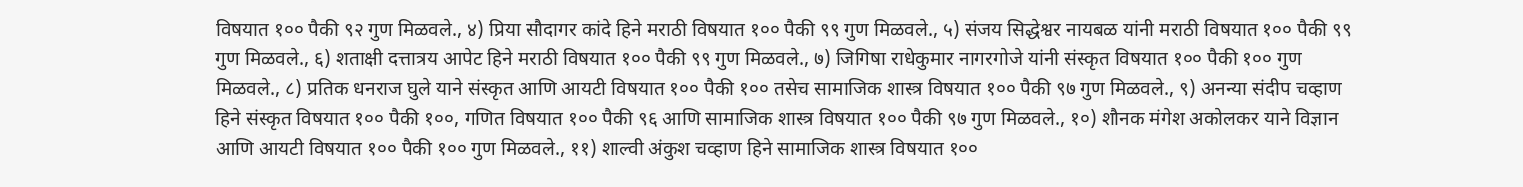विषयात १०० पैकी ९२ गुण मिळवले., ४) प्रिया सौदागर कांदे हिने मराठी विषयात १०० पैकी ९९ गुण मिळवले., ५) संजय सिद्धेश्वर नायबळ यांनी मराठी विषयात १०० पैकी ९९ गुण मिळवले., ६) शताक्षी दत्तात्रय आपेट हिने मराठी विषयात १०० पैकी ९९ गुण मिळवले., ७) जिगिषा राधेकुमार नागरगोजे यांनी संस्कृत विषयात १०० पैकी १०० गुण मिळवले., ८) प्रतिक धनराज घुले याने संस्कृत आणि आयटी विषयात १०० पैकी १०० तसेच सामाजिक शास्त्र विषयात १०० पैकी ९७ गुण मिळवले., ९) अनन्या संदीप चव्हाण हिने संस्कृत विषयात १०० पैकी १००, गणित विषयात १०० पैकी ९६ आणि सामाजिक शास्त्र विषयात १०० पैकी ९७ गुण मिळवले., १०) शौनक मंगेश अकोलकर याने विज्ञान आणि आयटी विषयात १०० पैकी १०० गुण मिळवले., ११) शाल्वी अंकुश चव्हाण हिने सामाजिक शास्त्र विषयात १००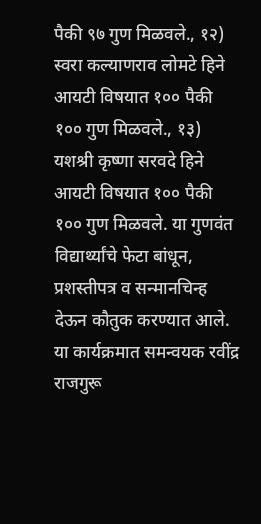पैकी ९७ गुण मिळवले., १२) स्वरा कल्याणराव लोमटे हिने आयटी विषयात १०० पैकी १०० गुण मिळवले., १३) यशश्री कृष्णा सरवदे हिने आयटी विषयात १०० पैकी १०० गुण मिळवले. या गुणवंत विद्यार्थ्यांचे फेटा बांधून, प्रशस्तीपत्र व सन्मानचिन्ह देऊन कौतुक करण्यात आले. या कार्यक्रमात समन्वयक रवींद्र राजगुरू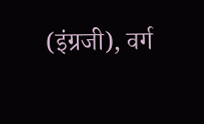(इंग्रजी), वर्ग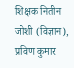शिक्षक नितीन जोशी (विज्ञान), प्रविण कुमार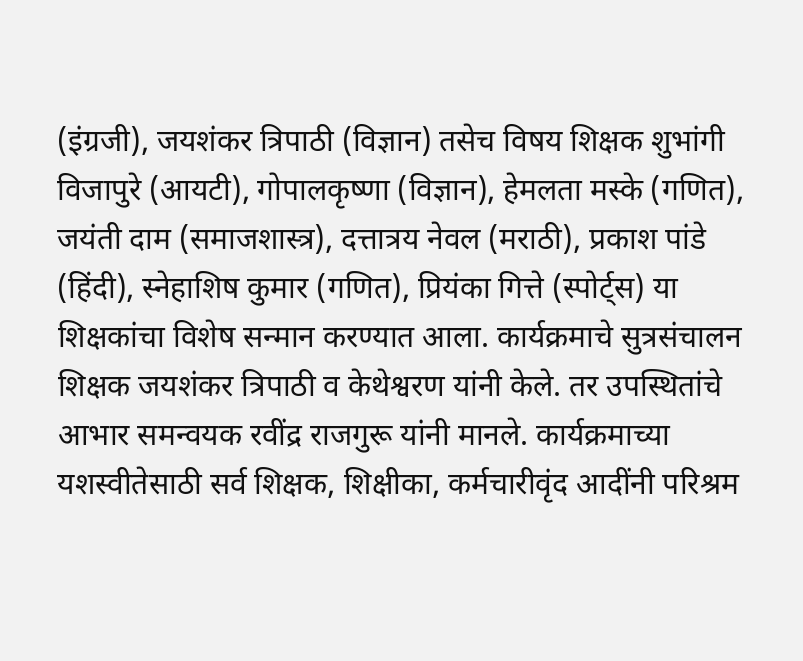(इंग्रजी), जयशंकर त्रिपाठी (विज्ञान) तसेच विषय शिक्षक शुभांगी विजापुरे (आयटी), गोपालकृष्णा (विज्ञान), हेमलता मस्के (गणित), जयंती दाम (समाजशास्त्र), दत्तात्रय नेवल (मराठी), प्रकाश पांडे (हिंदी), स्नेहाशिष कुमार (गणित), प्रियंका गित्ते (स्पोर्ट्स) या शिक्षकांचा विशेष सन्मान करण्यात आला. कार्यक्रमाचे सुत्रसंचालन शिक्षक जयशंकर त्रिपाठी व केथेश्वरण यांनी केले. तर उपस्थितांचे आभार समन्वयक रवींद्र राजगुरू यांनी मानले. कार्यक्रमाच्या यशस्वीतेसाठी सर्व शिक्षक, शिक्षीका, कर्मचारीवृंद आदींनी परिश्रम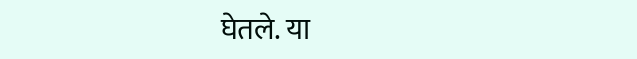घेतले. या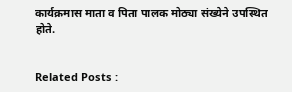कार्यक्रमास माता व पिता पालक मोठ्या संख्येने उपस्थित होते.


Related Posts :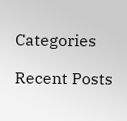Categories

Recent Posts